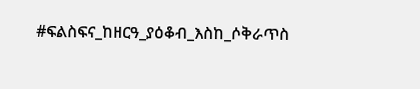#ፍልስፍና_ከዘርዓ_ያዕቆብ_እስከ_ሶቅራጥስ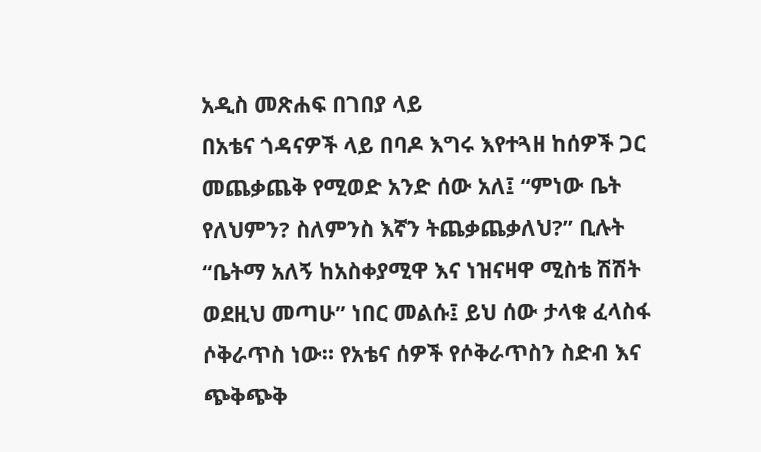አዲስ መጽሐፍ በገበያ ላይ
በአቴና ጎዳናዎች ላይ በባዶ እግሩ እየተጓዘ ከሰዎች ጋር መጨቃጨቅ የሚወድ አንድ ሰው አለ፤ “ምነው ቤት የለህምን? ስለምንስ እኛን ትጨቃጨቃለህ?” ቢሉት “ቤትማ አለኝ ከአስቀያሚዋ እና ነዝናዛዋ ሚስቴ ሽሽት ወደዚህ መጣሁ” ነበር መልሱ፤ ይህ ሰው ታላቁ ፈላስፋ ሶቅራጥስ ነው። የአቴና ሰዎች የሶቅራጥስን ስድብ እና ጭቅጭቅ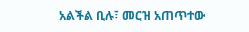አልችል ቢሉ፣ መርዝ አጠጥተው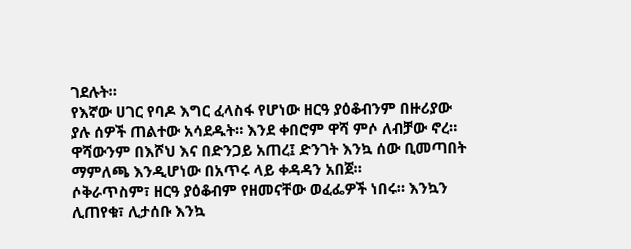ገደሉት።
የእኛው ሀገር የባዶ እግር ፈላስፋ የሆነው ዘርዓ ያዕቆብንም በዙሪያው ያሉ ሰዎች ጠልተው አሳደዱት። እንደ ቀበሮም ዋሻ ምሶ ለብቻው ኖረ። ዋሻውንም በእሾህ እና በድንጋይ አጠረ፤ ድንገት እንኳ ሰው ቢመጣበት ማምለጫ እንዲሆነው በአጥሩ ላይ ቀዳዳን አበጀ።
ሶቅራጥስም፣ ዘርዓ ያዕቆብም የዘመናቸው ወፈፌዎች ነበሩ። እንኳን ሊጠየቁ፣ ሊታሰቡ እንኳ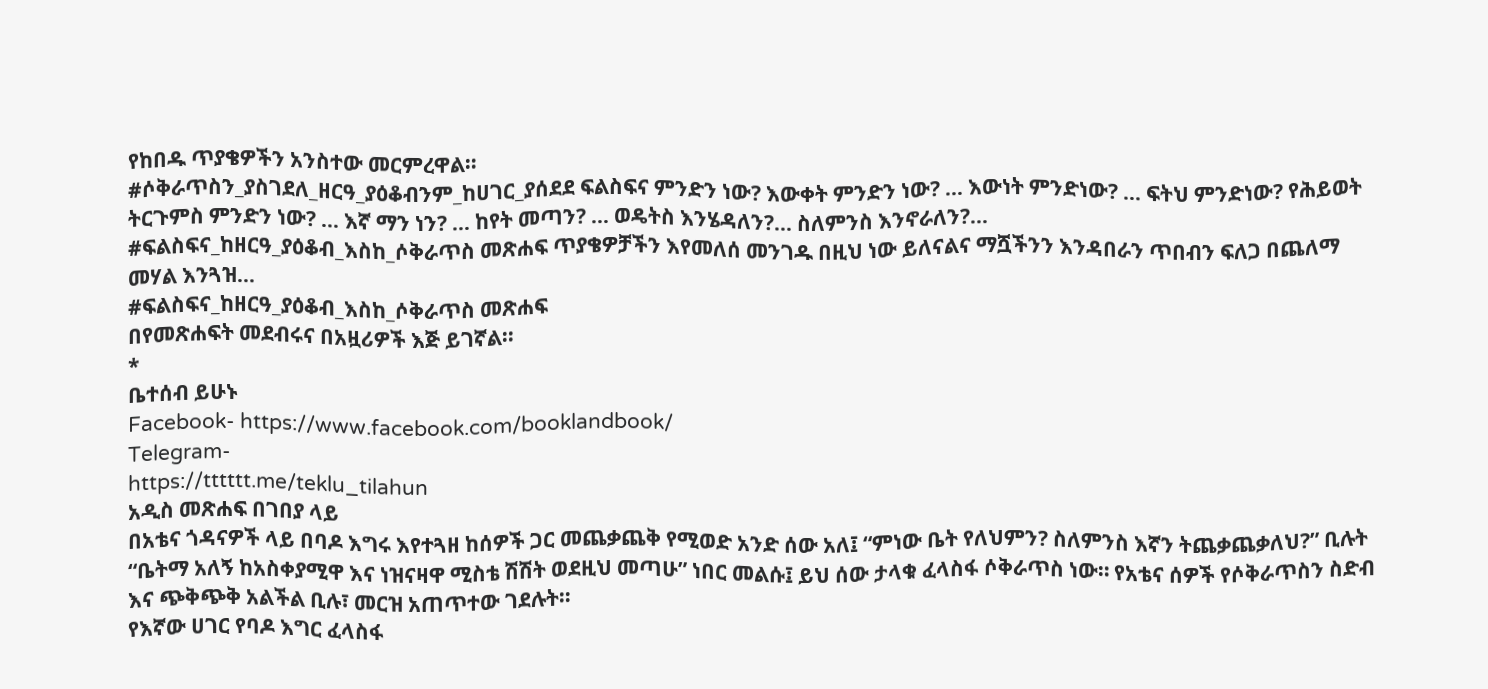የከበዱ ጥያቄዎችን አንስተው መርምረዋል።
#ሶቅራጥስን_ያስገደለ_ዘርዓ_ያዕቆብንም_ከሀገር_ያሰደደ ፍልስፍና ምንድን ነው? እውቀት ምንድን ነው? ... እውነት ምንድነው? ... ፍትህ ምንድነው? የሕይወት ትርጉምስ ምንድን ነው? … እኛ ማን ነን? ... ከየት መጣን? ... ወዴትስ እንሄዳለን?... ስለምንስ እንኖራለን?...
#ፍልስፍና_ከዘርዓ_ያዕቆብ_እስከ_ሶቅራጥስ መጽሐፍ ጥያቄዎቻችን እየመለሰ መንገዱ በዚህ ነው ይለናልና ማሿችንን እንዳበራን ጥበብን ፍለጋ በጨለማ መሃል እንጓዝ...
#ፍልስፍና_ከዘርዓ_ያዕቆብ_እስከ_ሶቅራጥስ መጽሐፍ
በየመጽሐፍት መደብሩና በአዟሪዎች እጅ ይገኛል፡፡
*
ቤተሰብ ይሁኑ
Facebook- https://www.facebook.com/booklandbook/
Telegram-
https://tttttt.me/teklu_tilahun
አዲስ መጽሐፍ በገበያ ላይ
በአቴና ጎዳናዎች ላይ በባዶ እግሩ እየተጓዘ ከሰዎች ጋር መጨቃጨቅ የሚወድ አንድ ሰው አለ፤ “ምነው ቤት የለህምን? ስለምንስ እኛን ትጨቃጨቃለህ?” ቢሉት “ቤትማ አለኝ ከአስቀያሚዋ እና ነዝናዛዋ ሚስቴ ሽሽት ወደዚህ መጣሁ” ነበር መልሱ፤ ይህ ሰው ታላቁ ፈላስፋ ሶቅራጥስ ነው። የአቴና ሰዎች የሶቅራጥስን ስድብ እና ጭቅጭቅ አልችል ቢሉ፣ መርዝ አጠጥተው ገደሉት።
የእኛው ሀገር የባዶ እግር ፈላስፋ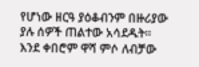የሆነው ዘርዓ ያዕቆብንም በዙሪያው ያሉ ሰዎች ጠልተው አሳደዱት። እንደ ቀበሮም ዋሻ ምሶ ለብቻው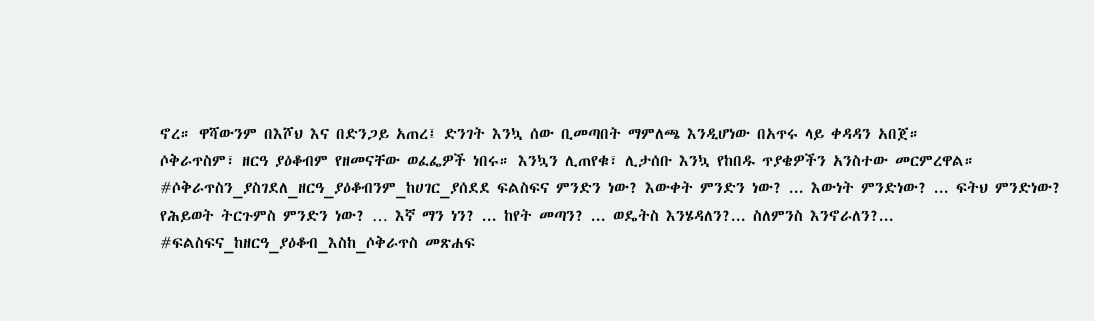ኖረ። ዋሻውንም በእሾህ እና በድንጋይ አጠረ፤ ድንገት እንኳ ሰው ቢመጣበት ማምለጫ እንዲሆነው በአጥሩ ላይ ቀዳዳን አበጀ።
ሶቅራጥስም፣ ዘርዓ ያዕቆብም የዘመናቸው ወፈፌዎች ነበሩ። እንኳን ሊጠየቁ፣ ሊታሰቡ እንኳ የከበዱ ጥያቄዎችን አንስተው መርምረዋል።
#ሶቅራጥስን_ያስገደለ_ዘርዓ_ያዕቆብንም_ከሀገር_ያሰደደ ፍልስፍና ምንድን ነው? እውቀት ምንድን ነው? ... እውነት ምንድነው? ... ፍትህ ምንድነው? የሕይወት ትርጉምስ ምንድን ነው? … እኛ ማን ነን? ... ከየት መጣን? ... ወዴትስ እንሄዳለን?... ስለምንስ እንኖራለን?...
#ፍልስፍና_ከዘርዓ_ያዕቆብ_እስከ_ሶቅራጥስ መጽሐፍ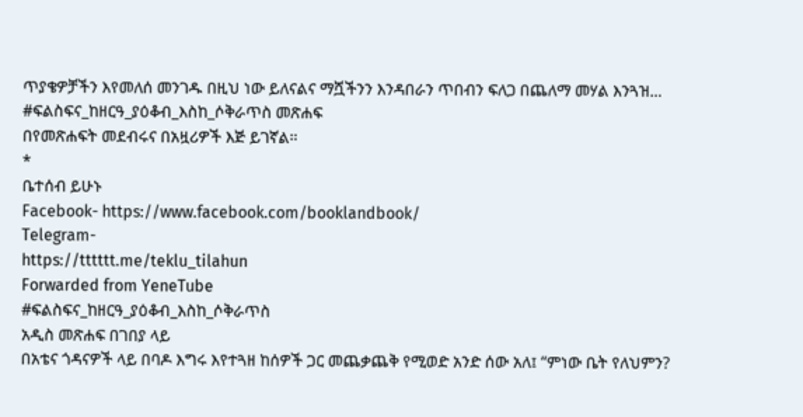ጥያቄዎቻችን እየመለሰ መንገዱ በዚህ ነው ይለናልና ማሿችንን እንዳበራን ጥበብን ፍለጋ በጨለማ መሃል እንጓዝ...
#ፍልስፍና_ከዘርዓ_ያዕቆብ_እስከ_ሶቅራጥስ መጽሐፍ
በየመጽሐፍት መደብሩና በአዟሪዎች እጅ ይገኛል፡፡
*
ቤተሰብ ይሁኑ
Facebook- https://www.facebook.com/booklandbook/
Telegram-
https://tttttt.me/teklu_tilahun
Forwarded from YeneTube
#ፍልስፍና_ከዘርዓ_ያዕቆብ_እስከ_ሶቅራጥስ
አዲስ መጽሐፍ በገበያ ላይ
በአቴና ጎዳናዎች ላይ በባዶ እግሩ እየተጓዘ ከሰዎች ጋር መጨቃጨቅ የሚወድ አንድ ሰው አለ፤ “ምነው ቤት የለህምን?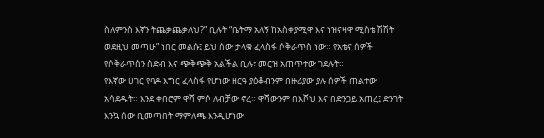ስለምንስ እኛን ትጨቃጨቃለህ?” ቢሉት “ቤትማ አለኝ ከአስቀያሚዋ እና ነዝናዛዋ ሚስቴ ሽሽት ወደዚህ መጣሁ” ነበር መልሱ፤ ይህ ሰው ታላቁ ፈላስፋ ሶቅራጥስ ነው። የአቴና ሰዎች የሶቅራጥስን ስድብ እና ጭቅጭቅ አልችል ቢሉ፣ መርዝ አጠጥተው ገደሉት።
የእኛው ሀገር የባዶ እግር ፈላስፋ የሆነው ዘርዓ ያዕቆብንም በዙሪያው ያሉ ሰዎች ጠልተው አሳደዱት። እንደ ቀበሮም ዋሻ ምሶ ለብቻው ኖረ። ዋሻውንም በእሾህ እና በድንጋይ አጠረ፤ ድንገት እንኳ ሰው ቢመጣበት ማምለጫ እንዲሆነው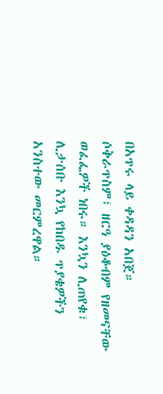በአጥሩ ላይ ቀዳዳን አበጀ።
ሶቅራጥስም፣ ዘርዓ ያዕቆብም የዘመናቸው ወፈፌዎች ነበሩ። እንኳን ሊጠየቁ፣ ሊታሰቡ እንኳ የከበዱ ጥያቄዎችን አንስተው መርምረዋል።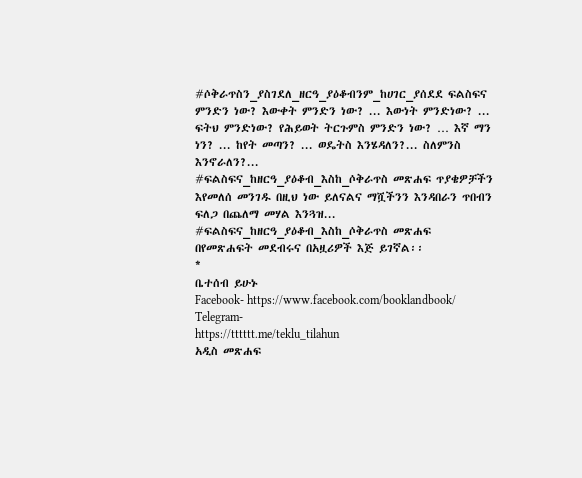#ሶቅራጥስን_ያስገደለ_ዘርዓ_ያዕቆብንም_ከሀገር_ያሰደደ ፍልስፍና ምንድን ነው? እውቀት ምንድን ነው? ... እውነት ምንድነው? ... ፍትህ ምንድነው? የሕይወት ትርጉምስ ምንድን ነው? … እኛ ማን ነን? ... ከየት መጣን? ... ወዴትስ እንሄዳለን?... ስለምንስ እንኖራለን?...
#ፍልስፍና_ከዘርዓ_ያዕቆብ_እስከ_ሶቅራጥስ መጽሐፍ ጥያቄዎቻችን እየመለሰ መንገዱ በዚህ ነው ይለናልና ማሿችንን እንዳበራን ጥበብን ፍለጋ በጨለማ መሃል እንጓዝ...
#ፍልስፍና_ከዘርዓ_ያዕቆብ_እስከ_ሶቅራጥስ መጽሐፍ
በየመጽሐፍት መደብሩና በአዟሪዎች እጅ ይገኛል፡፡
*
ቤተሰብ ይሁኑ
Facebook- https://www.facebook.com/booklandbook/
Telegram-
https://tttttt.me/teklu_tilahun
አዲስ መጽሐፍ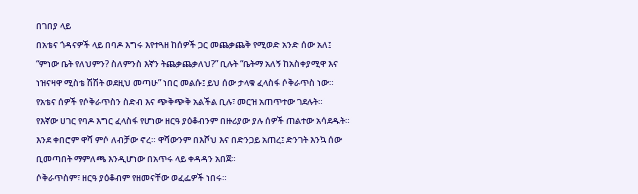በገበያ ላይ
በአቴና ጎዳናዎች ላይ በባዶ እግሩ እየተጓዘ ከሰዎች ጋር መጨቃጨቅ የሚወድ አንድ ሰው አለ፤ “ምነው ቤት የለህምን? ስለምንስ እኛን ትጨቃጨቃለህ?” ቢሉት “ቤትማ አለኝ ከአስቀያሚዋ እና ነዝናዛዋ ሚስቴ ሽሽት ወደዚህ መጣሁ” ነበር መልሱ፤ ይህ ሰው ታላቁ ፈላስፋ ሶቅራጥስ ነው። የአቴና ሰዎች የሶቅራጥስን ስድብ እና ጭቅጭቅ አልችል ቢሉ፣ መርዝ አጠጥተው ገደሉት።
የእኛው ሀገር የባዶ እግር ፈላስፋ የሆነው ዘርዓ ያዕቆብንም በዙሪያው ያሉ ሰዎች ጠልተው አሳደዱት። እንደ ቀበሮም ዋሻ ምሶ ለብቻው ኖረ። ዋሻውንም በእሾህ እና በድንጋይ አጠረ፤ ድንገት እንኳ ሰው ቢመጣበት ማምለጫ እንዲሆነው በአጥሩ ላይ ቀዳዳን አበጀ።
ሶቅራጥስም፣ ዘርዓ ያዕቆብም የዘመናቸው ወፈፌዎች ነበሩ።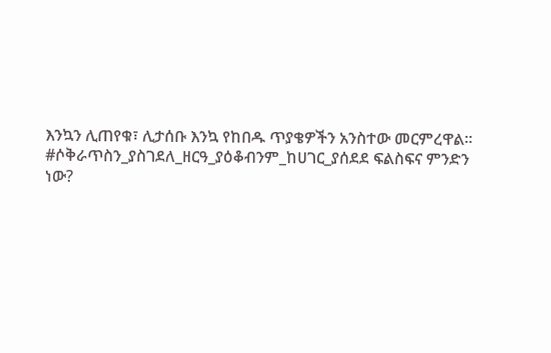እንኳን ሊጠየቁ፣ ሊታሰቡ እንኳ የከበዱ ጥያቄዎችን አንስተው መርምረዋል።
#ሶቅራጥስን_ያስገደለ_ዘርዓ_ያዕቆብንም_ከሀገር_ያሰደደ ፍልስፍና ምንድን ነው?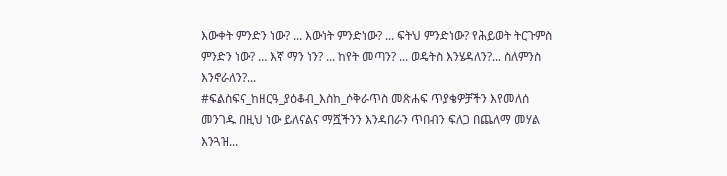እውቀት ምንድን ነው? ... እውነት ምንድነው? ... ፍትህ ምንድነው? የሕይወት ትርጉምስ ምንድን ነው? … እኛ ማን ነን? ... ከየት መጣን? ... ወዴትስ እንሄዳለን?... ስለምንስ እንኖራለን?...
#ፍልስፍና_ከዘርዓ_ያዕቆብ_እስከ_ሶቅራጥስ መጽሐፍ ጥያቄዎቻችን እየመለሰ መንገዱ በዚህ ነው ይለናልና ማሿችንን እንዳበራን ጥበብን ፍለጋ በጨለማ መሃል እንጓዝ...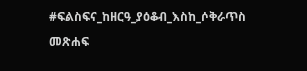#ፍልስፍና_ከዘርዓ_ያዕቆብ_እስከ_ሶቅራጥስ መጽሐፍ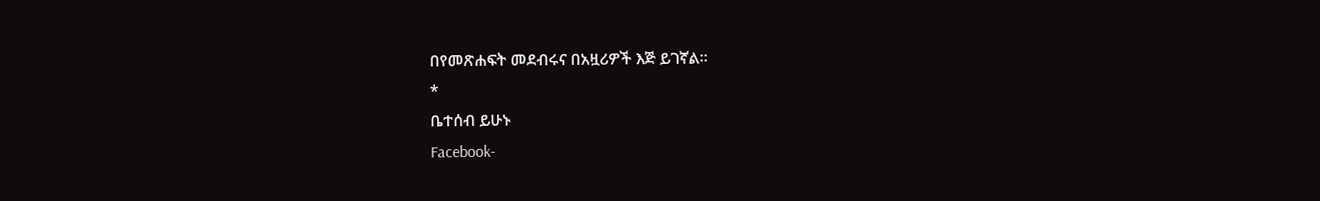በየመጽሐፍት መደብሩና በአዟሪዎች እጅ ይገኛል፡፡
*
ቤተሰብ ይሁኑ
Facebook-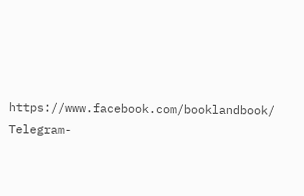https://www.facebook.com/booklandbook/
Telegram-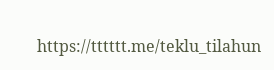https://tttttt.me/teklu_tilahun